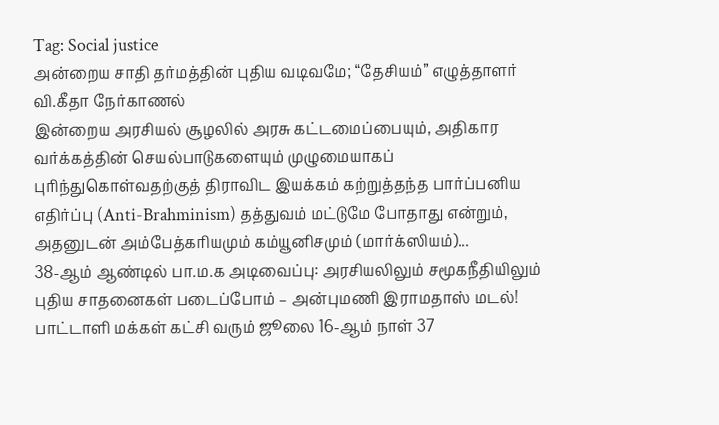Tag: Social justice
அன்றைய சாதி தர்மத்தின் புதிய வடிவமே; “தேசியம்” எழுத்தாளர் வி.கீதா நேர்காணல்
இன்றைய அரசியல் சூழலில் அரசு கட்டமைப்பையும், அதிகார வர்க்கத்தின் செயல்பாடுகளையும் முழுமையாகப் புரிந்துகொள்வதற்குத் திராவிட இயக்கம் கற்றுத்தந்த பார்ப்பனிய எதிர்ப்பு (Anti-Brahminism) தத்துவம் மட்டுமே போதாது என்றும், அதனுடன் அம்பேத்கரியமும் கம்யூனிசமும் (மார்க்ஸியம்)...
38-ஆம் ஆண்டில் பா.ம.க அடிவைப்பு: அரசியலிலும் சமூகநீதியிலும் புதிய சாதனைகள் படைப்போம் – அன்புமணி இராமதாஸ் மடல்!
பாட்டாளி மக்கள் கட்சி வரும் ஜூலை 16-ஆம் நாள் 37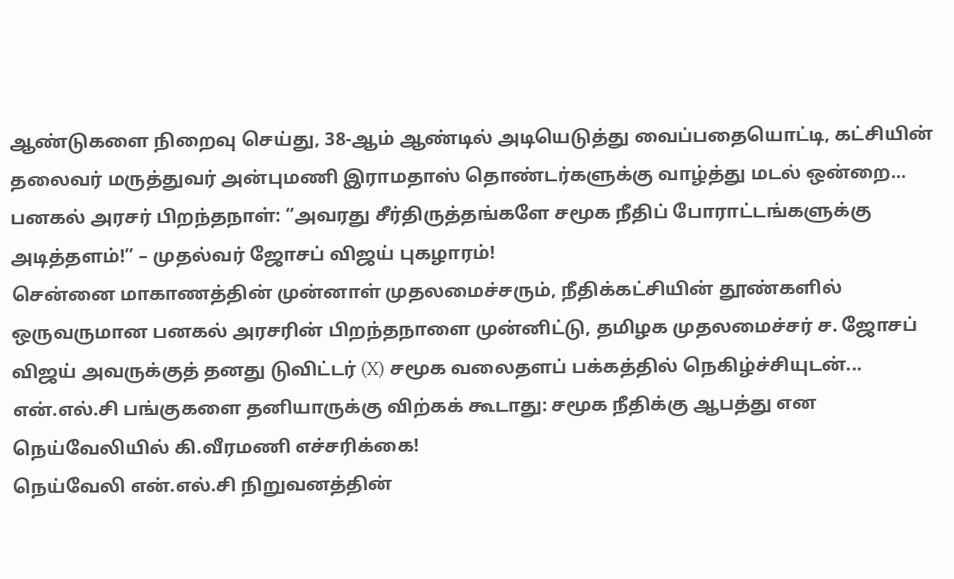ஆண்டுகளை நிறைவு செய்து, 38-ஆம் ஆண்டில் அடியெடுத்து வைப்பதையொட்டி, கட்சியின் தலைவர் மருத்துவர் அன்புமணி இராமதாஸ் தொண்டர்களுக்கு வாழ்த்து மடல் ஒன்றை...
பனகல் அரசர் பிறந்தநாள்: “அவரது சீர்திருத்தங்களே சமூக நீதிப் போராட்டங்களுக்கு அடித்தளம்!” – முதல்வர் ஜோசப் விஜய் புகழாரம்!
சென்னை மாகாணத்தின் முன்னாள் முதலமைச்சரும், நீதிக்கட்சியின் தூண்களில் ஒருவருமான பனகல் அரசரின் பிறந்தநாளை முன்னிட்டு, தமிழக முதலமைச்சர் ச. ஜோசப் விஜய் அவருக்குத் தனது டுவிட்டர் (X) சமூக வலைதளப் பக்கத்தில் நெகிழ்ச்சியுடன்...
என்.எல்.சி பங்குகளை தனியாருக்கு விற்கக் கூடாது: சமூக நீதிக்கு ஆபத்து என நெய்வேலியில் கி.வீரமணி எச்சரிக்கை!
நெய்வேலி என்.எல்.சி நிறுவனத்தின்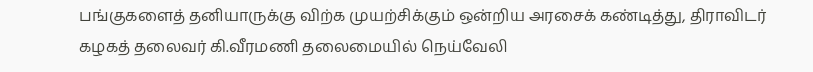பங்குகளைத் தனியாருக்கு விற்க முயற்சிக்கும் ஒன்றிய அரசைக் கண்டித்து, திராவிடர் கழகத் தலைவர் கி.வீரமணி தலைமையில் நெய்வேலி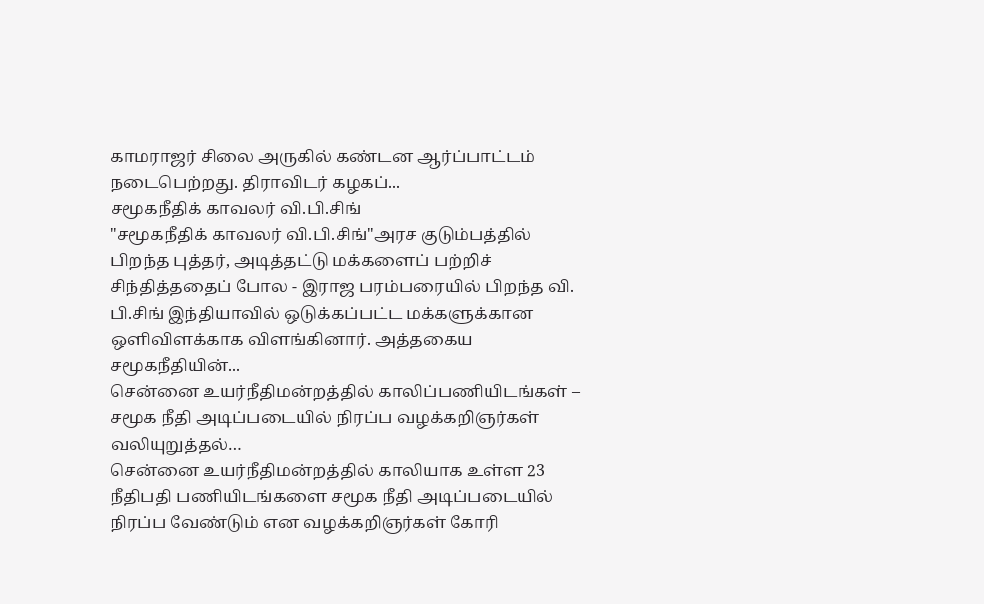காமராஜர் சிலை அருகில் கண்டன ஆர்ப்பாட்டம் நடைபெற்றது. திராவிடர் கழகப்...
சமூகநீதிக் காவலர் வி.பி.சிங்
"சமூகநீதிக் காவலர் வி.பி.சிங்"அரச குடும்பத்தில் பிறந்த புத்தர், அடித்தட்டு மக்களைப் பற்றிச் சிந்தித்ததைப் போல - இராஜ பரம்பரையில் பிறந்த வி. பி.சிங் இந்தியாவில் ஒடுக்கப்பட்ட மக்களுக்கான ஒளிவிளக்காக விளங்கினார். அத்தகைய சமூகநீதியின்...
சென்னை உயர்நீதிமன்றத்தில் காலிப்பணியிடங்கள் – சமூக நீதி அடிப்படையில் நிரப்ப வழக்கறிஞர்கள் வலியுறுத்தல்…
சென்னை உயர்நீதிமன்றத்தில் காலியாக உள்ள 23 நீதிபதி பணியிடங்களை சமூக நீதி அடிப்படையில் நிரப்ப வேண்டும் என வழக்கறிஞர்கள் கோரி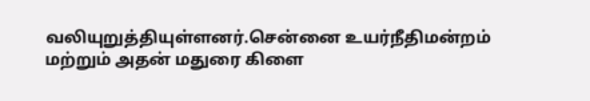வலியுறுத்தியுள்ளனர்.சென்னை உயர்நீதிமன்றம் மற்றும் அதன் மதுரை கிளை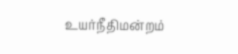உயர்நீதிமன்றம்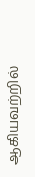ஆகியவற்றில்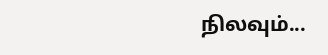நிலவும்...